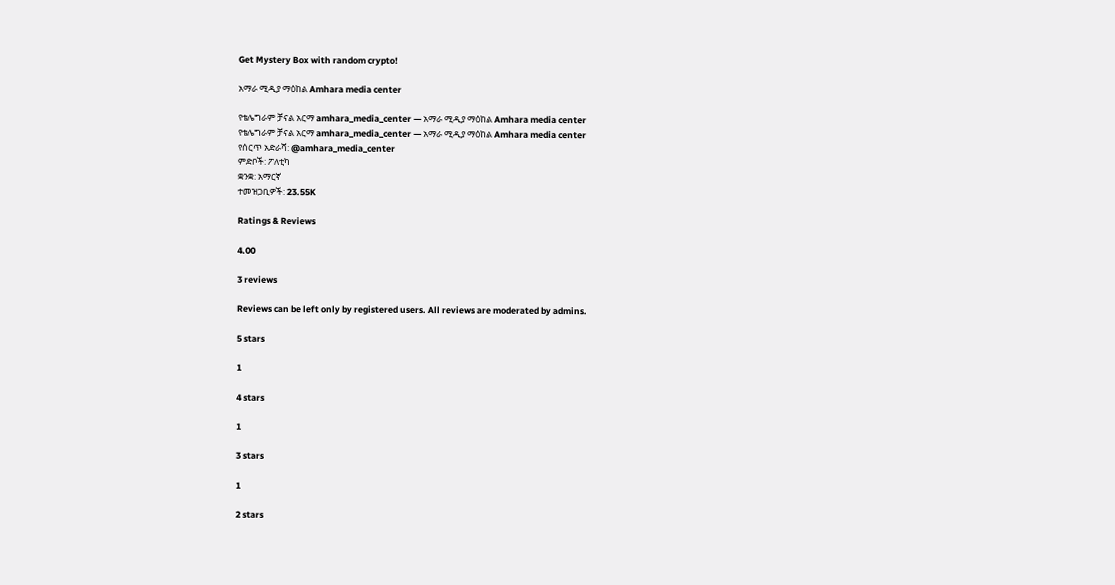Get Mystery Box with random crypto!

አማራ ሚዲያ ማዕከል Amhara media center

የቴሌግራም ቻናል አርማ amhara_media_center — አማራ ሚዲያ ማዕከል Amhara media center
የቴሌግራም ቻናል አርማ amhara_media_center — አማራ ሚዲያ ማዕከል Amhara media center
የሰርጥ አድራሻ: @amhara_media_center
ምድቦች: ፖለቲካ
ቋንቋ: አማርኛ
ተመዝጋቢዎች: 23.55K

Ratings & Reviews

4.00

3 reviews

Reviews can be left only by registered users. All reviews are moderated by admins.

5 stars

1

4 stars

1

3 stars

1

2 stars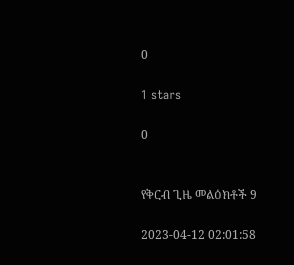0

1 stars

0


የቅርብ ጊዜ መልዕክቶች 9

2023-04-12 02:01:58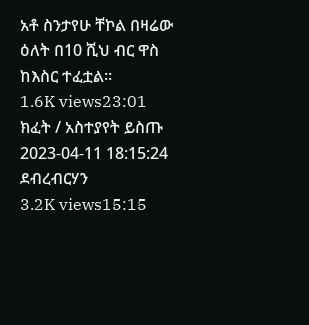አቶ ስንታየሁ ቸኮል በዛሬው ዕለት በ10 ሺህ ብር ዋስ ከእስር ተፈቷል።
1.6K views23:01
ክፈት / አስተያየት ይስጡ
2023-04-11 18:15:24
ደብረብርሃን
3.2K views15:15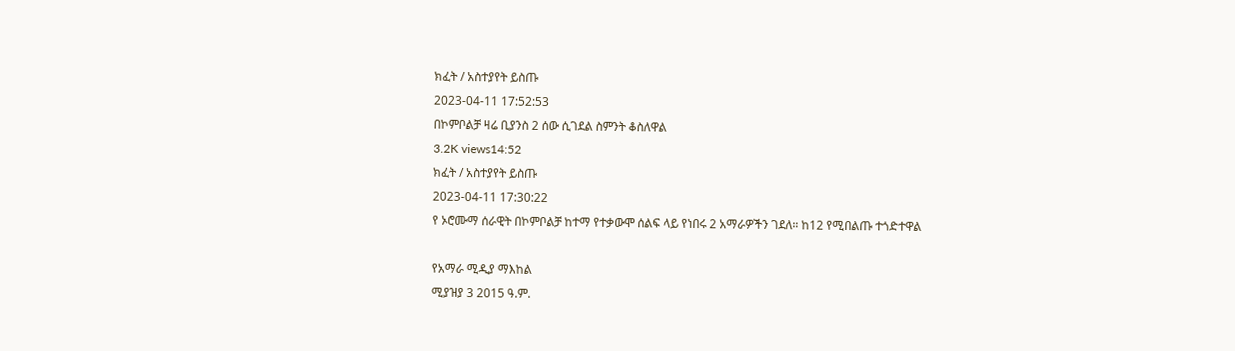ክፈት / አስተያየት ይስጡ
2023-04-11 17:52:53
በኮምቦልቻ ዛሬ ቢያንስ 2 ሰው ሲገደል ስምንት ቆስለዋል
3.2K views14:52
ክፈት / አስተያየት ይስጡ
2023-04-11 17:30:22
የ ኦሮሙማ ሰራዊት በኮምቦልቻ ከተማ የተቃውሞ ሰልፍ ላይ የነበሩ 2 አማራዎችን ገደለ። ከ12 የሚበልጡ ተጎድተዋል

የአማራ ሚዲያ ማእከል
ሚያዝያ 3 2015 ዓ.ም.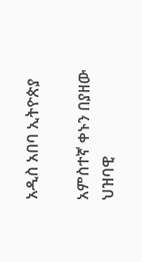አዲስ አበባ ኢትዮጵያ

አምስተኛ ቀኑን በያዘው ህዝባዊ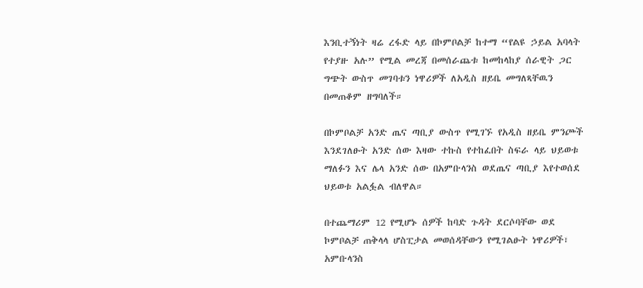እንቢተኝነት ዛሬ ረፋድ ላይ በኮምቦልቻ ከተማ “የልዩ ኃይል አባላት የተያዙ አሉ” የሚል መረጃ በመሰራጨቱ ከመከላከያ ሰራዊት ጋር ግጭት ውስጥ መገባቱን ነዋሪዎች ለአዲስ ዘይቤ መግለጻቸዉን በመጠቆም ዘግባለች።

በኮምቦልቻ አንድ ጤና ጣቢያ ውስጥ የሚገኙ የአዲስ ዘይቤ ምንጮች እንደገለፁት አንድ ሰው እዛው ተኩስ የተከፈበት ስፍራ ላይ ህይወቱ ማለፉን እና ሌላ አንድ ሰው በአምቡላንስ ወደጤና ጣቢያ እየተወሰደ ህይወቱ አልፏል ብለዋል።

በተጨማሪም 12 የሚሆኑ ሰዎች ከባድ ጉዳት ደርሶባቸው ወደ ኮምቦልቻ ጠቅላላ ሆስፒታል መወሰዳቸውን የሚገልፁት ነዋሪዎች፣ አምቡላንስ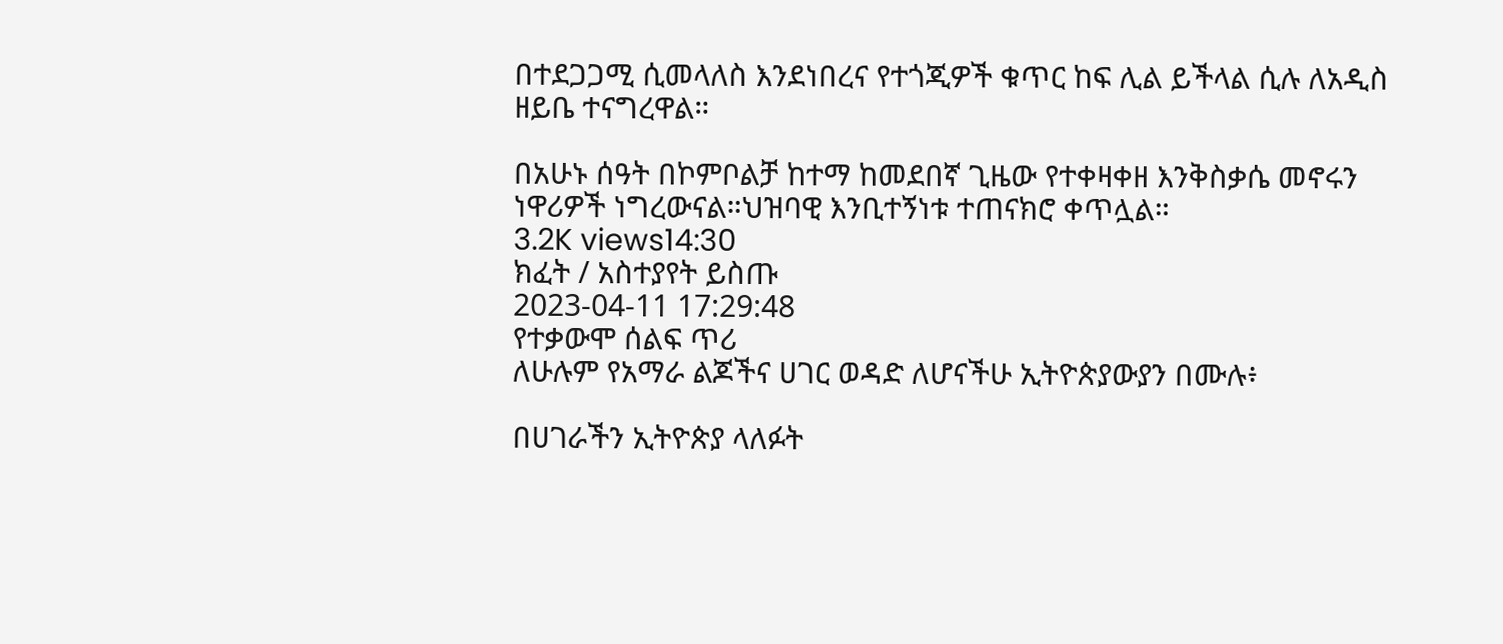በተደጋጋሚ ሲመላለስ እንደነበረና የተጎጂዎች ቁጥር ከፍ ሊል ይችላል ሲሉ ለአዲስ ዘይቤ ተናግረዋል።

በአሁኑ ሰዓት በኮምቦልቻ ከተማ ከመደበኛ ጊዜው የተቀዛቀዘ እንቅስቃሴ መኖሩን ነዋሪዎች ነግረውናል።ህዝባዊ እንቢተኝነቱ ተጠናክሮ ቀጥሏል።
3.2K views14:30
ክፈት / አስተያየት ይስጡ
2023-04-11 17:29:48
የተቃውሞ ሰልፍ ጥሪ
ለሁሉም የአማራ ልጆችና ሀገር ወዳድ ለሆናችሁ ኢትዮጵያውያን በሙሉ፥

በሀገራችን ኢትዮጵያ ላለፉት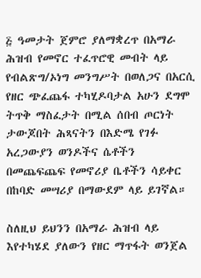፭ ዓመታት ጀምሮ ያለማቋረጥ በአማራ ሕዝብ የመኖር ተፈጥሮዊ መብት ላይ የብልጽግ/ኦነግ መንግሥት በወለጋና በአርሲ የዘር ጭፈጨፋ ተካሂዶባታል አሁን ደግሞ ትጥቅ ማስፈታት በሚል ሰበብ ጦርነት ታውጆበት ሕጻናትን በእድሜ የገፉ አረጋውያን ወንዶችና ሴቶችን በመጨፍጨፍ የመኖሪያ ቤቶችን ሳይቀር በከባድ መሣሪያ በማውደም ላይ ይገኛል።

ስለዚህ ይህንን በአማራ ሕዝብ ላይ እየተካሄደ ያለውን የዘር ማጥፋት ወንጀል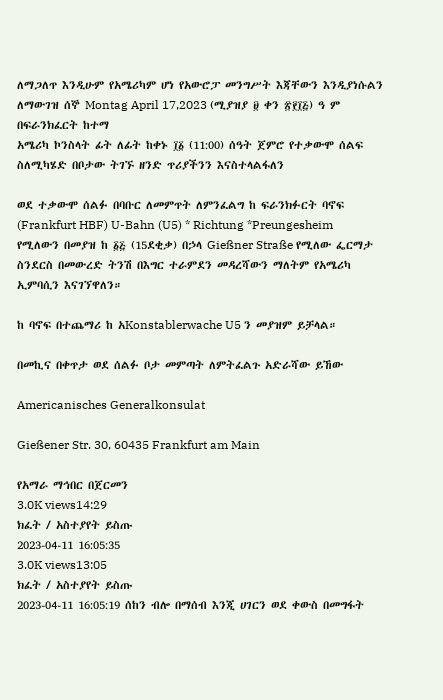ለማጋለጥ እንዲሁም የአሜሪካም ሆነ የአውሮፓ መንግሥት እጃቸውን እንዲያነሱልን ለማውገዝ ሰኞ Montag April 17,2023 (ሚያዝያ ፱ ቀን ፳፻፲፭) ዓ ም በፍራንክፈርት ከተማ
አሜሪካ ኮንስላት ፊት ለፊት ከቀኑ ፲፩ (11:00) ሰዓት ጀምሮ የተቃውሞ ሰልፍ ስለሚካሄድ በቦታው ትገኙ ዘንድ ጥሪያችንን እናስተላልፋለን

ወደ ተቃውሞ ሰልፉ በባቡር ለመምጥት ለምንፈልግ ከ ፍራንክፉርት ባኖፍ (Frankfurt HBF) U-Bahn (U5) * Richtung *Preungesheim የሚለውን በመያዝ ከ ፩፭ (15ደቂቃ) በኃላ Gießner Straße የሚለው ፌርማታ ስንደርስ በመውረድ ትንሽ በእግር ተራምደን መዳረሻውን ማለትም የአሜሪካ ኢምባሲን እናገኘዋለን።

ከ ባኖፍ በተጨማሪ ከ አKonstablerwache U5 ን መያዝም ይቻላል።

በመኪና በቀጥታ ወደ ሰልፉ ቦታ መምጣት ለምትፈልጉ አድራሻው ይኸው

Americanisches Generalkonsulat

Gießener Str. 30, 60435 Frankfurt am Main

የአማራ ማኅበር በጀርመን
3.0K views14:29
ክፈት / አስተያየት ይስጡ
2023-04-11 16:05:35
3.0K views13:05
ክፈት / አስተያየት ይስጡ
2023-04-11 16:05:19 ሰከን ብሎ በማሰብ እንጂ ሀገርን ወደ ቀውስ በመግፋት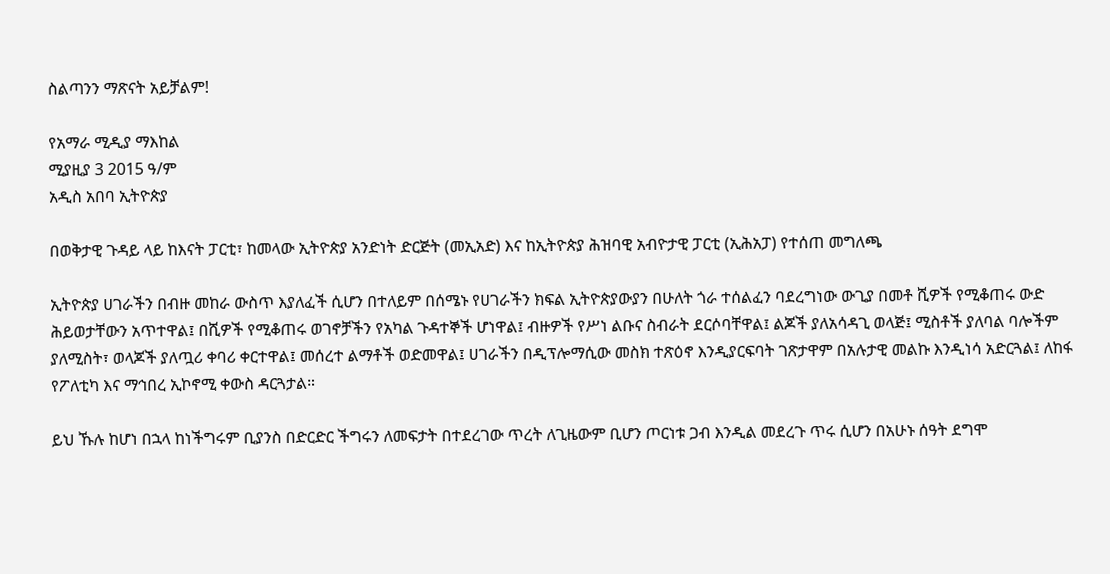ስልጣንን ማጽናት አይቻልም!

የአማራ ሚዲያ ማእከል
ሚያዚያ 3 2015 ዓ/ም
አዲስ አበባ ኢትዮጵያ

በወቅታዊ ጉዳይ ላይ ከእናት ፓርቲ፣ ከመላው ኢትዮጵያ አንድነት ድርጅት (መኢአድ) እና ከኢትዮጵያ ሕዝባዊ አብዮታዊ ፓርቲ (ኢሕአፓ) የተሰጠ መግለጫ

ኢትዮጵያ ሀገራችን በብዙ መከራ ውስጥ እያለፈች ሲሆን በተለይም በሰሜኑ የሀገራችን ክፍል ኢትዮጵያውያን በሁለት ጎራ ተሰልፈን ባደረግነው ውጊያ በመቶ ሺዎች የሚቆጠሩ ውድ ሕይወታቸውን አጥተዋል፤ በሺዎች የሚቆጠሩ ወገኖቻችን የአካል ጉዳተኞች ሆነዋል፤ ብዙዎች የሥነ ልቡና ስብራት ደርሶባቸዋል፤ ልጆች ያለአሳዳጊ ወላጅ፤ ሚስቶች ያለባል ባሎችም ያለሚስት፣ ወላጆች ያለጧሪ ቀባሪ ቀርተዋል፤ መሰረተ ልማቶች ወድመዋል፤ ሀገራችን በዲፕሎማሲው መስክ ተጽዕኖ እንዲያርፍባት ገጽታዋም በአሉታዊ መልኩ እንዲነሳ አድርጓል፤ ለከፋ የፖለቲካ እና ማኅበረ ኢኮኖሚ ቀውስ ዳርጓታል።

ይህ ኹሉ ከሆነ በኋላ ከነችግሩም ቢያንስ በድርድር ችግሩን ለመፍታት በተደረገው ጥረት ለጊዜውም ቢሆን ጦርነቱ ጋብ እንዲል መደረጉ ጥሩ ሲሆን በአሁኑ ሰዓት ደግሞ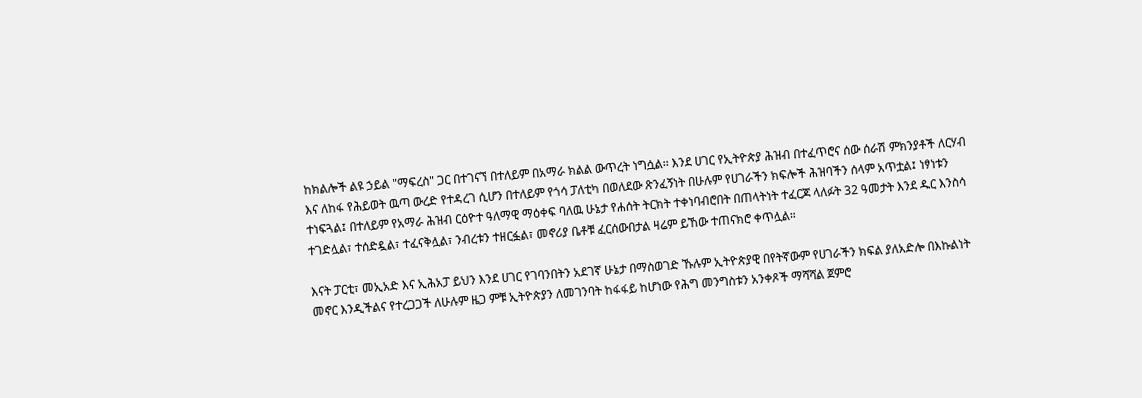ከክልሎች ልዩ ኃይል "ማፍረስ" ጋር በተገናኘ በተለይም በአማራ ክልል ውጥረት ነግሷል፡፡ እንደ ሀገር የኢትዮጵያ ሕዝብ በተፈጥሮና ሰው ሰራሽ ምክንያቶች ለርሃብ እና ለከፋ የሕይወት ዉጣ ውረድ የተዳረገ ሲሆን በተለይም የጎሳ ፓለቲካ በወለደው ጽንፈኝነት በሁሉም የሀገራችን ክፍሎች ሕዝባችን ሰላም አጥቷል፤ ነፃነቱን ተነፍጓል፤ በተለይም የአማራ ሕዝብ ርዕዮተ ዓለማዊ ማዕቀፍ ባለዉ ሁኔታ የሐሰት ትርክት ተቀነባብሮበት በጠላትነት ተፈርጆ ላለፉት 32 ዓመታት እንደ ዱር እንስሳ ተገድሏል፣ ተሰድዷል፣ ተፈናቅሏል፣ ንብረቱን ተዘርፏል፣ መኖሪያ ቤቶቹ ፈርሰውበታል ዛሬም ይኸው ተጠናክሮ ቀጥሏል።

እናት ፓርቲ፣ መኢአድ እና ኢሕአፓ ይህን እንደ ሀገር የገባንበትን አደገኛ ሁኔታ በማስወገድ ኹሉም ኢትዮጵያዊ በየትኛውም የሀገራችን ክፍል ያለአድሎ በእኩልነት መኖር እንዲችልና የተረጋጋች ለሁሉም ዜጋ ምቹ ኢትዮጵያን ለመገንባት ከፋፋይ ከሆነው የሕግ መንግስቱን አንቀጾች ማሻሻል ጀምሮ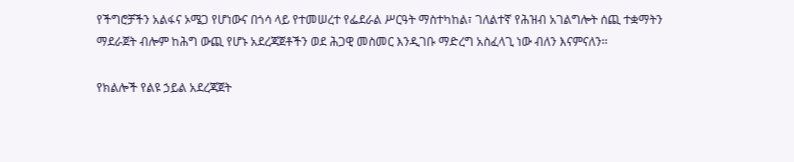የችግሮቻችን አልፋና ኦሜጋ የሆነውና በጎሳ ላይ የተመሠረተ የፌደራል ሥርዓት ማስተካከል፣ ገለልተኛ የሕዝብ አገልግሎት ሰጪ ተቋማትን ማደራጀት ብሎም ከሕግ ውጪ የሆኑ አደረጃጀቶችን ወደ ሕጋዊ መስመር እንዲገቡ ማድረግ አስፈላጊ ነው ብለን እናምናለን፡፡

የክልሎች የልዩ ኃይል አደረጃጀት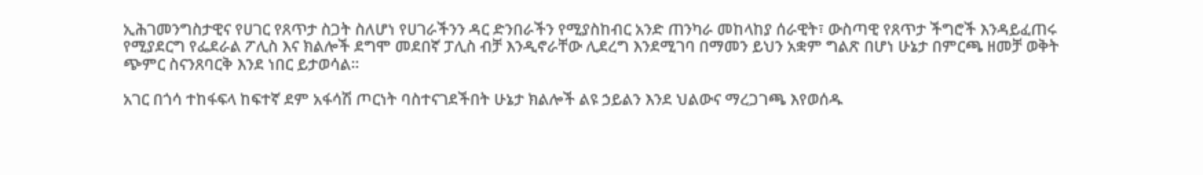ኢሕገመንግስታዊና የሀገር የጸጥታ ስጋት ስለሆነ የሀገራችንን ዳር ድንበራችን የሚያስከብር አንድ ጠንካራ መከላከያ ሰራዊት፣ ውስጣዊ የጸጥታ ችግሮች እንዳይፈጠሩ የሚያደርግ የፌደራል ፖሊስ እና ክልሎች ደግሞ መደበኛ ፓሊስ ብቻ እንዲኖራቸው ሊደረግ እንደሚገባ በማመን ይህን አቋም ግልጽ በሆነ ሁኔታ በምርጫ ዘመቻ ወቅት ጭምር ስናንጸባርቅ እንደ ነበር ይታወሳል፡፡

አገር በጎሳ ተከፋፍላ ከፍተኛ ደም አፋሳሽ ጦርነት ባስተናገደችበት ሁኔታ ክልሎች ልዩ ኃይልን እንደ ህልውና ማረጋገጫ እየወሰዱ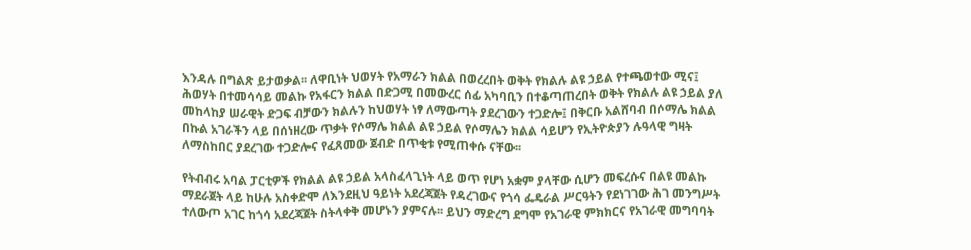እንዳሉ በግልጽ ይታወቃል፡፡ ለዋቢነት ህወሃት የአማራን ክልል በወረረበት ወቅት የክልሉ ልዩ ኃይል የተጫወተው ሚና፤ ሕወሃት በተመሳሳይ መልኩ የአፋርን ክልል በድጋሚ በመውረር ሰፊ አካባቢን በተቆጣጠረበት ወቅት የክልሉ ልዩ ኃይል ያለ መከላከያ ሠራዊት ድጋፍ ብቻውን ክልሉን ከህወሃት ነፃ ለማውጣት ያደረገውን ተጋድሎ፤ በቅርቡ አልሸባብ በሶማሌ ክልል በኩል አገራችን ላይ በሰነዘረው ጥቃት የሶማሌ ክልል ልዩ ኃይል የሶማሌን ክልል ሳይሆን የኢትዮጵያን ሉዓላዊ ግዛት ለማስከበር ያደረገው ተጋድሎና የፈጸመው ጀብድ በጥቂቱ የሚጠቀሱ ናቸው፡፡

የትብብሩ አባል ፓርቲዎች የክልል ልዩ ኃይል አላስፈላጊነት ላይ ወጥ የሆነ አቋም ያላቸው ሲሆን መፍረሱና በልዩ መልኩ ማደራጀት ላይ ከሁሉ አስቀድሞ ለእንደዚህ ዓይነት አደረጃጀት የዳረገውና የጎሳ ፌዴራል ሥርዓትን የደነገገው ሕገ መንግሥት ተለውጦ አገር ከጎሳ አደረጃጀት ስትላቀቅ መሆኑን ያምናሉ፡፡ ይህን ማድረግ ደግሞ የአገራዊ ምክክርና የአገራዊ መግባባት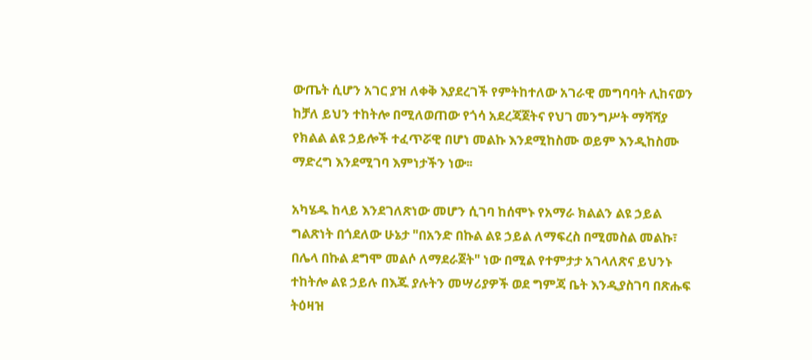ውጤት ሲሆን አገር ያዝ ለቀቅ እያደረገች የምትከተለው አገራዊ መግባባት ሊከናወን ከቻለ ይህን ተከትሎ በሚለወጠው የጎሳ አደረጃጀትና የህገ መንግሥት ማሻሻያ የክልል ልዩ ኃይሎች ተፈጥሯዊ በሆነ መልኩ እንደሚከስሙ ወይም እንዲከስሙ ማድረግ እንደሚገባ እምነታችን ነው፡፡

አካሄዱ ከላይ እንደገለጽነው መሆን ሲገባ ከሰሞኑ የአማራ ክልልን ልዩ ኃይል ግልጽነት በጎደለው ሁኔታ "በአንድ በኩል ልዩ ኃይል ለማፍረስ በሚመስል መልኩ፣ በሌላ በኩል ደግሞ መልሶ ለማደራጀት" ነው በሚል የተምታታ አገላለጽና ይህንኑ ተከትሎ ልዩ ኃይሉ በእጁ ያሉትን መሣሪያዎች ወደ ግምጃ ቤት እንዲያስገባ በጽሑፍ ትዕዛዝ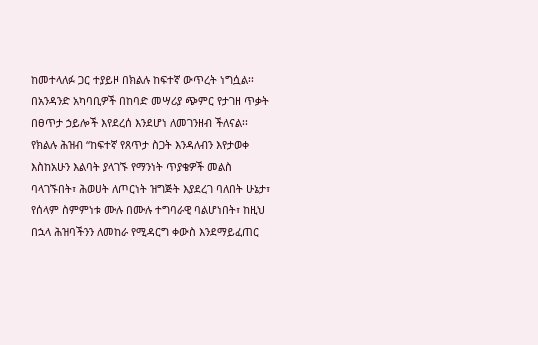ከመተላለፉ ጋር ተያይዞ በክልሉ ከፍተኛ ውጥረት ነግሷል፡፡ በአንዳንድ አካባቢዎች በከባድ መሣሪያ ጭምር የታገዘ ጥቃት በፀጥታ ኃይሎች እየደረሰ እንደሆነ ለመገንዘብ ችለናል፡፡ የክልሉ ሕዝብ “ከፍተኛ የጸጥታ ስጋት እንዳለብን እየታወቀ እስከአሁን እልባት ያላገኙ የማንነት ጥያቄዎች መልስ ባላገኙበት፣ ሕወሀት ለጦርነት ዝግጅት እያደረገ ባለበት ሁኔታ፣ የሰላም ስምምነቱ ሙሉ በሙሉ ተግባራዊ ባልሆነበት፣ ከዚህ በኋላ ሕዝባችንን ለመከራ የሚዳርግ ቀውስ እንደማይፈጠር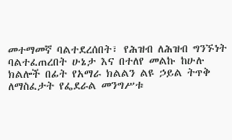መተማመኛ ባልተደረሰበት፣ የሕዝብ ለሕዝብ ግንኙነት ባልተፈጠረበት ሁኔታ እና በተለየ መልኩ ከሁሉ ክልሎች በፊት የአማራ ክልልን ልዩ ኃይል ትጥቅ ለማስፈታት የፌደራል መንግሥቱ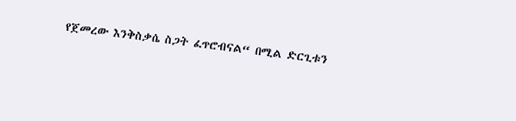የጀመረው እንቅስቃሴ ስጋት ፈጥሮብናል“ በሚል ድርጊቱን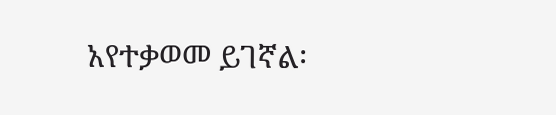አየተቃወመ ይገኛል፡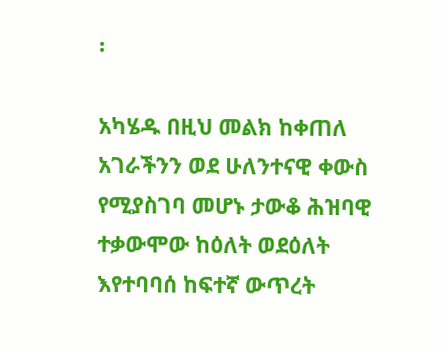፡

አካሄዱ በዚህ መልክ ከቀጠለ አገራችንን ወደ ሁለንተናዊ ቀውስ የሚያስገባ መሆኑ ታውቆ ሕዝባዊ ተቃውሞው ከዕለት ወደዕለት እየተባባሰ ከፍተኛ ውጥረት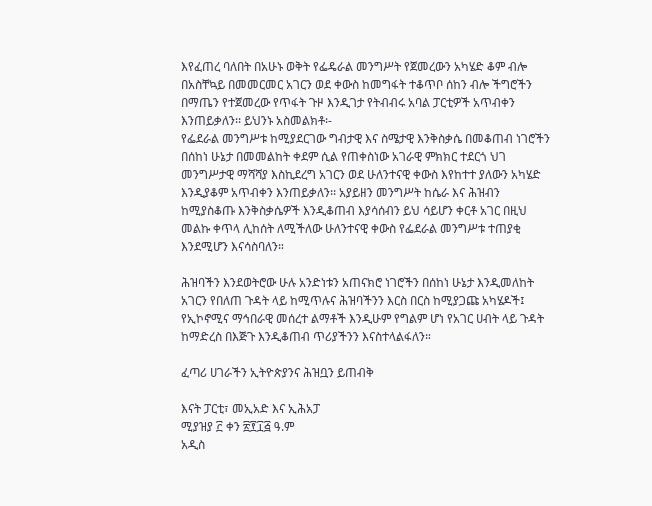እየፈጠረ ባለበት በአሁኑ ወቅት የፌዴራል መንግሥት የጀመረውን አካሄድ ቆም ብሎ በአስቸኳይ በመመርመር አገርን ወደ ቀውስ ከመግፋት ተቆጥቦ ሰከን ብሎ ችግሮችን በማጤን የተጀመረው የጥፋት ጉዞ እንዲገታ የትብብሩ አባል ፓርቲዎች አጥብቀን እንጠይቃለን፡፡ ይህንኑ አስመልክቶ፡-
የፌደራል መንግሥቱ ከሚያደርገው ግብታዊ እና ስሜታዊ እንቅስቃሴ በመቆጠብ ነገሮችን በሰከነ ሁኔታ በመመልከት ቀደም ሲል የጠቀስነው አገራዊ ምክክር ተደርጎ ህገ መንግሥታዊ ማሻሻያ እስኪደረግ አገርን ወደ ሁለንተናዊ ቀውስ እየከተተ ያለውን አካሄድ እንዲያቆም አጥብቀን እንጠይቃለን፡፡ አያይዘን መንግሥት ከሴራ እና ሕዝብን ከሚያስቆጡ እንቅስቃሴዎች እንዲቆጠብ እያሳሰብን ይህ ሳይሆን ቀርቶ አገር በዚህ መልኩ ቀጥላ ሊከሰት ለሚችለው ሁለንተናዊ ቀውስ የፌደራል መንግሥቱ ተጠያቂ እንደሚሆን እናሳስባለን።

ሕዝባችን እንደወትሮው ሁሉ አንድነቱን አጠናክሮ ነገሮችን በሰከነ ሁኔታ እንዲመለከት አገርን የበለጠ ጉዳት ላይ ከሚጥሉና ሕዝባችንን እርስ በርስ ከሚያጋጩ አካሄዶች፤ የኢኮኖሚና ማኅበራዊ መሰረተ ልማቶች እንዲሁም የግልም ሆነ የአገር ሀብት ላይ ጉዳት ከማድረስ በእጅጉ እንዲቆጠብ ጥሪያችንን እናስተላልፋለን።

ፈጣሪ ሀገራችን ኢትዮጵያንና ሕዝቧን ይጠብቅ

እናት ፓርቲ፣ መኢአድ እና ኢሕአፓ
ሚያዝያ ፫ ቀን ፳፻፲፭ ዓ.ም
አዲስ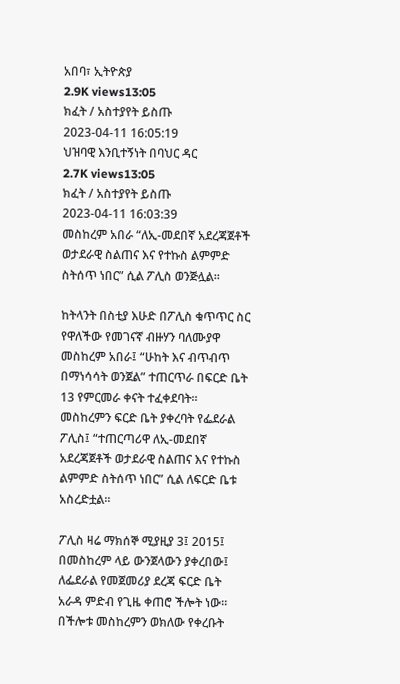አበባ፣ ኢትዮጵያ
2.9K views13:05
ክፈት / አስተያየት ይስጡ
2023-04-11 16:05:19
ህዝባዊ እንቢተኝነት በባህር ዳር
2.7K views13:05
ክፈት / አስተያየት ይስጡ
2023-04-11 16:03:39
መስከረም አበራ “ለኢ-መደበኛ አደረጃጀቶች ወታደራዊ ስልጠና እና የተኩስ ልምምድ ስትሰጥ ነበር” ሲል ፖሊስ ወንጅሏል።

ከትላንት በስቲያ እሁድ በፖሊስ ቁጥጥር ስር የዋለችው የመገናኛ ብዙሃን ባለሙያዋ መስከረም አበራ፤ “ሁከት እና ብጥብጥ በማነሳሳት ወንጀል” ተጠርጥራ በፍርድ ቤት 13 የምርመራ ቀናት ተፈቀደባት። መስከረምን ፍርድ ቤት ያቀረባት የፌደራል ፖሊስ፤ “ተጠርጣሪዋ ለኢ-መደበኛ አደረጃጀቶች ወታደራዊ ስልጠና እና የተኩስ ልምምድ ስትሰጥ ነበር” ሲል ለፍርድ ቤቱ አስረድቷል።

ፖሊስ ዛሬ ማክሰኞ ሚያዚያ 3፤ 2015፤ በመስከረም ላይ ውንጀላውን ያቀረበው፤ ለፌደራል የመጀመሪያ ደረጃ ፍርድ ቤት አራዳ ምድብ የጊዜ ቀጠሮ ችሎት ነው። በችሎቱ መስከረምን ወክለው የቀረቡት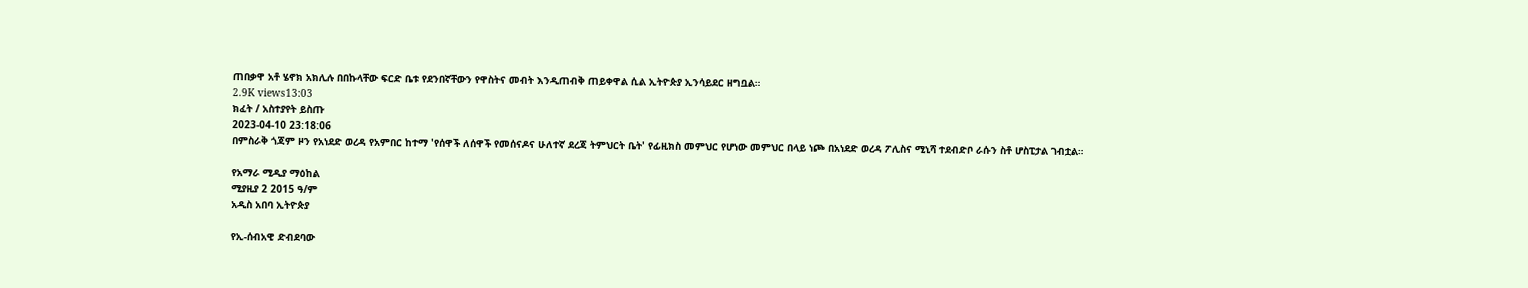ጠበቃዋ አቶ ሄኖክ አክሊሉ በበኩላቸው ፍርድ ቤቱ የደንበኛቸውን የዋስትና መብት እንዲጠብቅ ጠይቀዋል ሲል ኢትዮጵያ ኢንሳይደር ዘግቧል።
2.9K views13:03
ክፈት / አስተያየት ይስጡ
2023-04-10 23:18:06
በምስራቅ ጎጃም ዞን የአነደድ ወረዳ የአምበር ከተማ 'የሰዋች ለሰዋች የመሰናዶና ሁለተኛ ደረጃ ትምህርት ቤት' የፊዚክስ መምህር የሆነው መምህር በላይ ነጮ በአነደድ ወረዳ ፖሊስና ሚኒሻ ተደብድቦ ራሱን ስቶ ሆስፒታል ገብቷል።

የአማራ ሚዲያ ማዕከል
ሚያዚያ 2 2015 ዓ/ም
አዲስ አበባ ኢትዮጵያ

የኢ-ሰብአዊ ድብደባው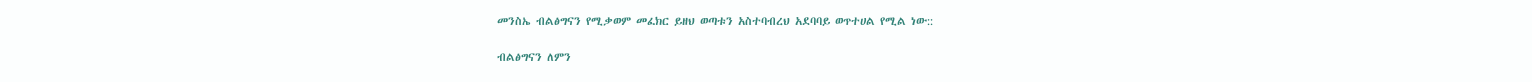መንስኤ ብልፅግናን የሚቃወም መፈክር ይዘህ ወጣቱን አስተባብረህ አደባባይ ወጥተሀል የሚል ነው::

ብልፅግናን ለምን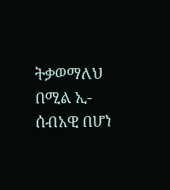ትቃወማለህ በሚል ኢ- ሰብአዊ በሆነ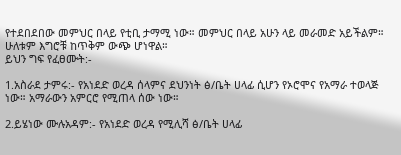የተደበደበው መምህር በላይ የቲቢ ታማሚ ነው። መምህር በላይ አሁን ላይ መራመድ አይችልም። ሁለቱም እግሮቹ ከጥቅም ውጭ ሆነዋል።
ይህን ግፍ የፈፀሙት:-

1.አስራደ ታምሩ:- የአነደድ ወረዳ ሰላምና ደህንነት ፅ/ቤት ሀላፊ ሲሆን የኦሮሞና የአማራ ተወላጅ ነው። አማራውን አምርሮ የሚጠላ ሰው ነው።

2.ይሄነው ሙሉአዳም:- የአነደድ ወረዳ የሚሊሻ ፅ/ቤት ሀላፊ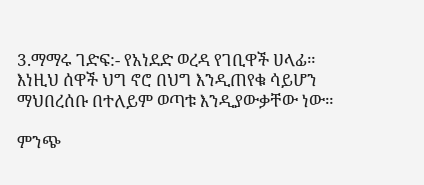3.ማማሩ ገድፍ:- የአነደድ ወረዳ የገቢዋች ሀላፊ።
እነዚህ ሰዋች ህግ ኖሮ በህግ እንዲጠየቁ ሳይሆን ማህበረሰቡ በተለይም ወጣቱ እንዲያውቃቸው ነው።

ምንጭ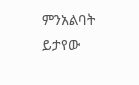ምንአልባት ይታየው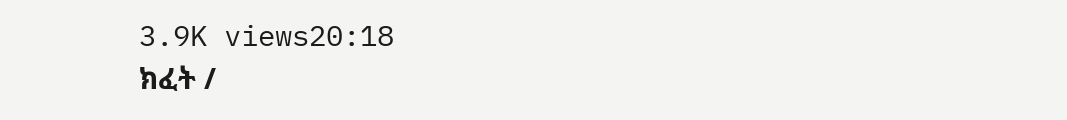3.9K views20:18
ክፈት /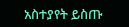አስተያየት ይስጡ